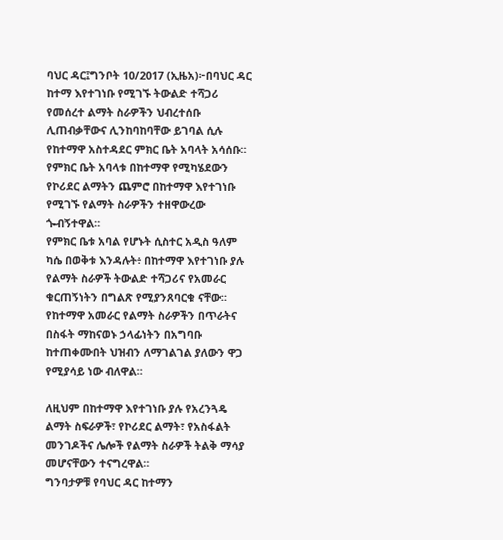ባህር ዳር፤ግንቦት 10/2017 (ኢዜአ)፦በባህር ዳር ከተማ እየተገነቡ የሚገኙ ትውልድ ተሻጋሪ የመሰረተ ልማት ስራዎችን ህብረተሰቡ ሊጠብቃቸውና ሊንከባከባቸው ይገባል ሲሉ የከተማዋ አስተዳደር ምክር ቤት አባላት አሳሰቡ።
የምክር ቤት አባላቱ በከተማዋ የሚካሄደውን የኮሪደር ልማትን ጨምሮ በከተማዋ እየተገነቡ የሚገኙ የልማት ስራዎችን ተዘዋውረው ጐብኝተዋል።
የምክር ቤቱ አባል የሆኑት ሲስተር አዲስ ዓለም ካሴ በወቅቱ እንዳሉት፥ በከተማዋ እየተገነቡ ያሉ የልማት ስራዎች ትውልድ ተሻጋሪና የአመራር ቁርጠኝነትን በግልጽ የሚያንጸባርቁ ናቸው።
የከተማዋ አመራር የልማት ስራዎችን በጥራትና በስፋት ማከናወኑ ኃላፊነትን በአግባቡ ከተጠቀሙበት ህዝብን ለማገልገል ያለውን ዋጋ የሚያሳይ ነው ብለዋል።

ለዚህም በከተማዋ እየተገነቡ ያሉ የአረንጓዴ ልማት ስፍራዎች፣ የኮሪደር ልማት፣ የአስፋልት መንገዶችና ሌሎች የልማት ስራዎች ትልቅ ማሳያ መሆናቸውን ተናግረዋል።
ግንባታዎቹ የባህር ዳር ከተማን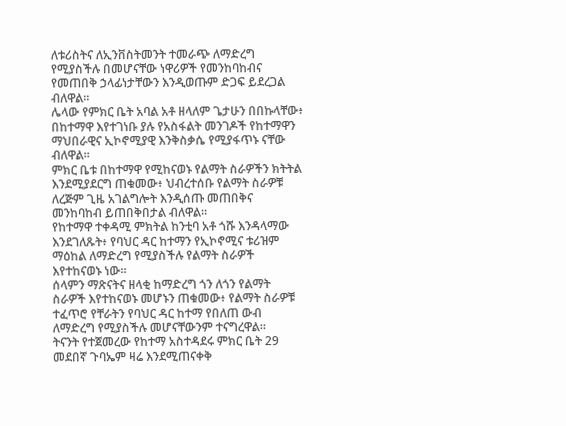ለቱሪስትና ለኢንቨስትመንት ተመራጭ ለማድረግ የሚያስችሉ በመሆናቸው ነዋሪዎች የመንከባከብና የመጠበቅ ኃላፊነታቸውን እንዲወጡም ድጋፍ ይደረጋል ብለዋል።
ሌላው የምክር ቤት አባል አቶ ዘላለም ጌታሁን በበኩላቸው፥ በከተማዋ እየተገነቡ ያሉ የአስፋልት መንገዶች የከተማዋን ማህበራዊና ኢኮኖሚያዊ እንቅስቃሴ የሚያፋጥኑ ናቸው ብለዋል።
ምክር ቤቱ በከተማዋ የሚከናወኑ የልማት ስራዎችን ክትትል እንደሚያደርግ ጠቁመው፥ ህብረተሰቡ የልማት ስራዎቹ ለረጅም ጊዜ አገልግሎት እንዲሰጡ መጠበቅና መንከባከብ ይጠበቅበታል ብለዋል።
የከተማዋ ተቀዳሚ ምክትል ከንቲባ አቶ ጎሹ እንዳላማው እንደገለጹት፥ የባህር ዳር ከተማን የኢኮኖሚና ቱሪዝም ማዕከል ለማድረግ የሚያስችሉ የልማት ስራዎች እየተከናወኑ ነው።
ሰላምን ማጽናትና ዘላቂ ከማድረግ ጎን ለጎን የልማት ስራዎች እየተከናወኑ መሆኑን ጠቁመው፥ የልማት ስራዎቹ ተፈጥሮ የቸራትን የባህር ዳር ከተማ የበለጠ ውብ ለማድረግ የሚያስችሉ መሆናቸውንም ተናግረዋል።
ትናንት የተጀመረው የከተማ አስተዳደሩ ምክር ቤት 29 መደበኛ ጉባኤም ዛሬ እንደሚጠናቀቅ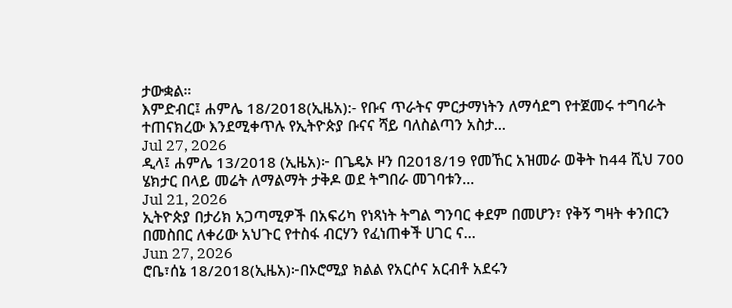ታውቋል።
እምድብር፤ ሐምሌ 18/2018(ኢዜአ):- የቡና ጥራትና ምርታማነትን ለማሳደግ የተጀመሩ ተግባራት ተጠናክረው እንደሚቀጥሉ የኢትዮጵያ ቡናና ሻይ ባለስልጣን አስታ...
Jul 27, 2026
ዲላ፤ ሐምሌ 13/2018 (ኢዜአ)፦ በጌዴኦ ዞን በ2018/19 የመኸር አዝመራ ወቅት ከ44 ሺህ 700 ሄክታር በላይ መሬት ለማልማት ታቅዶ ወደ ትግበራ መገባቱን...
Jul 21, 2026
ኢትዮጵያ በታሪክ አጋጣሚዎች በአፍሪካ የነጻነት ትግል ግንባር ቀደም በመሆን፣ የቅኝ ግዛት ቀንበርን በመስበር ለቀሪው አህጉር የተስፋ ብርሃን የፈነጠቀች ሀገር ና...
Jun 27, 2026
ሮቤ፣ሰኔ 18/2018(ኢዜአ)፦በኦሮሚያ ክልል የአርሶና አርብቶ አደሩን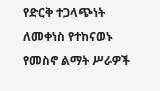የድርቅ ተጋላጭነት ለመቀነስ የተከናወኑ የመስኖ ልማት ሥራዎች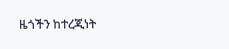ዜጎችን ከተረጂነት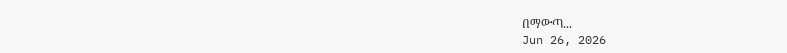በማውጣ...
Jun 26, 2026